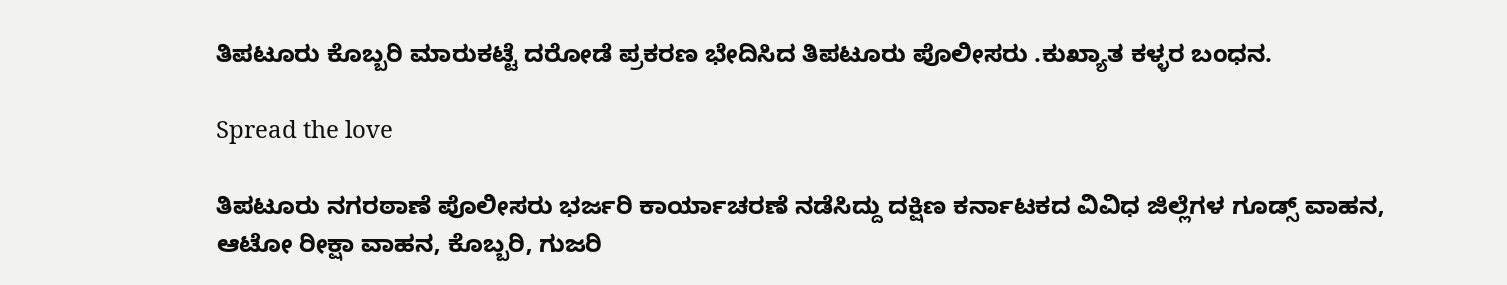ತಿಪಟೂರು ಕೊಬ್ಬರಿ ಮಾರುಕಟ್ಟೆ ದರೋಡೆ ಪ್ರಕರಣ ಭೇದಿಸಿದ ತಿಪಟೂರು ಪೊಲೀಸರು .ಕುಖ್ಯಾತ ಕಳ್ಳರ ಬಂಧನ.

Spread the love

ತಿಪಟೂರು ನಗರಠಾಣೆ ಪೊಲೀಸರು ಭರ್ಜರಿ ಕಾರ್ಯಾಚರಣೆ ನಡೆಸಿದ್ದು ದಕ್ಷಿಣ ಕರ್ನಾಟಕದ ವಿವಿಧ ಜಿಲ್ಲೆಗಳ ಗೂಡ್ಸ್ ವಾಹನ, ಆಟೋ ರೀಕ್ಷಾ ವಾಹನ, ಕೊಬ್ಬರಿ, ಗುಜರಿ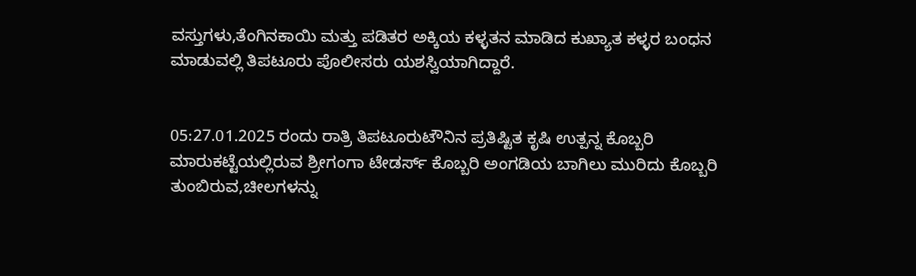ವಸ್ತುಗಳು,ತೆಂಗಿನಕಾಯಿ ಮತ್ತು ಪಡಿತರ ಅಕ್ಕಿಯ ಕಳ್ಳತನ ಮಾಡಿದ ಕುಖ್ಯಾತ ಕಳ್ಳರ ಬಂಧನ ಮಾಡುವಲ್ಲಿ ತಿಪಟೂರು ಪೊಲೀಸರು ಯಶಸ್ವಿಯಾಗಿದ್ದಾರೆ.


05:27.01.2025 ರಂದು ರಾತ್ರಿ ತಿಪಟೂರುಟೌನಿನ ಪ್ರತಿಷ್ಟಿತ ಕೃಷಿ ಉತ್ಪನ್ನ ಕೊಬ್ಬರಿ
ಮಾರುಕಟ್ಟೆಯಲ್ಲಿರುವ ಶ್ರೀಗಂಗಾ ಟೇಡರ್ಸ್‌ ಕೊಬ್ಬರಿ ಅಂಗಡಿಯ ಬಾಗಿಲು ಮುರಿದು ಕೊಬ್ಬರಿ ತುಂಬಿರುವ,ಚೀಲಗಳನ್ನು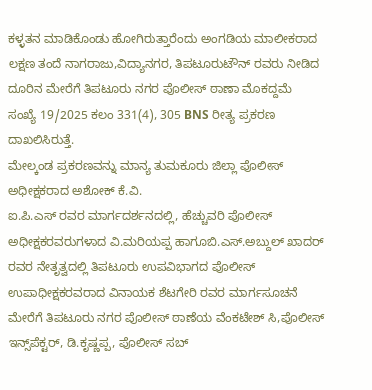ಕಳ್ಳತನ ಮಾಡಿಕೊಂಡು ಹೋಗಿರುತ್ತಾರೆಂದು ಅಂಗಡಿಯ ಮಾಲೀಕರಾದ ಲಕ್ಷಣ ತಂದೆ ನಾಗರಾಜು,ವಿದ್ಯಾನಗರ, ತಿಪಟೂರುಟೌನ್ ರವರು ನೀಡಿದ ದೂರಿನ ಮೇರೆಗೆ ತಿಪಟೂರು ನಗರ ಪೊಲೀಸ್ ಠಾಣಾ ಮೊಕದ್ದಮೆ
ಸಂಖ್ಯೆ 19/2025 ಕಲಂ 331(4), 305 BNS ರೀತ್ಯ ಪ್ರಕರಣ ದಾಖಲಿಸಿರುತ್ತೆ.
ಮೇಲ್ಕಂಡ ಪ್ರಕರಣವನ್ನು ಮಾನ್ಯ ತುಮಕೂರು ಜಿಲ್ಲಾ ಪೊಲೀಸ್‌ ಅಧೀಕ್ಷಕರಾದ ಅಶೋಕ್ ಕೆ.ವಿ.
ಐ.ಪಿ.ಎಸ್ ರವರ ಮಾರ್ಗದರ್ಶನದಲ್ಲಿ, ಹೆಚ್ಚುವರಿ ಪೊಲೀಸ್ ಅಧೀಕ್ಷಕರವರುಗಳಾದ ವಿ.ಮರಿಯಪ್ಪ ಹಾಗೂಬಿ.ಎಸ್.ಅಬ್ದುಲ್ ಖಾದರ್ ರವರ ನೇತೃತ್ವದಲ್ಲಿ ತಿಪಟೂರು ಉಪವಿಭಾಗದ ಪೊಲೀಸ್ ಉಪಾಧೀಕ್ಷಕರವರಾದ ವಿನಾಯಕ ಶೆಟಗೇರಿ ರವರ ಮಾರ್ಗಸೂಚನೆ ಮೇರೆಗೆ ತಿಪಟೂರು ನಗರ ಪೊಲೀಸ್ ಠಾಣೆಯ ವೆಂಕಟೇಶ್ ಸಿ,ಪೊಲೀಸ್ ಇನ್ಸ್‌ಪೆಕ್ಟರ್, ಡಿ.ಕೃಷ್ಣಪ್ಪ, ಪೊಲೀಸ್ ಸಬ್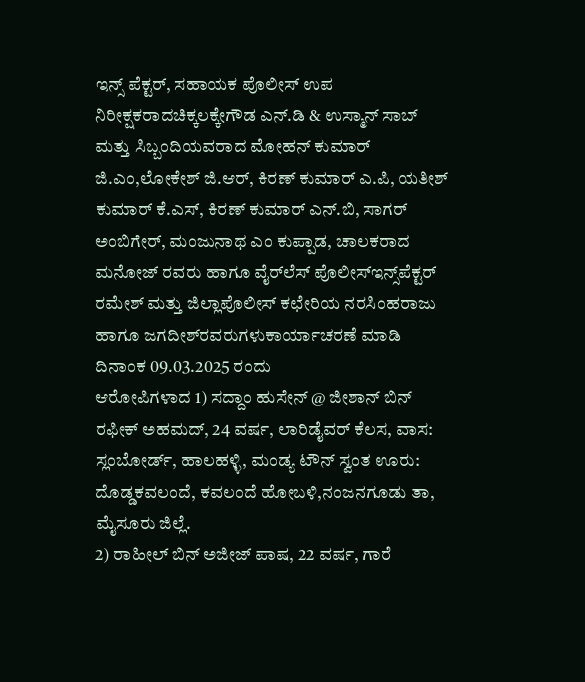ಇನ್ಸ್ ಪೆಕ್ಟರ್, ಸಹಾಯಕ ಪೊಲೀಸ್ ಉಪ ನಿರೀಕ್ಷಕರಾದಚಿಕ್ಕಲಕ್ಕೇಗೌಡ ಎನ್.ಡಿ & ಉಸ್ಮಾನ್ ಸಾಬ್ ಮತ್ತು ಸಿಬ್ಬಂದಿಯವರಾದ ಮೋಹನ್ ಕುಮಾರ್ ಜಿ.ಎಂ,ಲೋಕೇಶ್ ಜಿ.ಆರ್, ಕಿರಣ್ ಕುಮಾರ್ ಎ.ಪಿ, ಯತೀಶ್ ಕುಮಾರ್ ಕೆ.ಎಸ್, ಕಿರಣ್ ಕುಮಾರ್ ಎನ್.ಬಿ, ಸಾಗರ್
ಅಂಬಿಗೇರ್, ಮಂಜುನಾಥ ಎಂ ಕುಪ್ಪಾಡ, ಚಾಲಕರಾದ ಮನೋಜ್ ರವರು ಹಾಗೂ ವೈರ್‌ಲೆಸ್ ಪೊಲೀಸ್ಇನ್ಸ್‌ಪೆಕ್ಟರ್ ರಮೇಶ್ ಮತ್ತು ಜಿಲ್ಲಾಪೊಲೀಸ್ ಕಛೇರಿಯ ನರಸಿಂಹರಾಜು ಹಾಗೂ ಜಗದೀಶ್‌ರವರುಗಳುಕಾರ್ಯಾಚರಣೆ ಮಾಡಿ ದಿನಾಂಕ 09.03.2025 ರಂದು
ಆರೋಪಿಗಳಾದ 1) ಸದ್ದಾಂ ಹುಸೇನ್ @ ಜೀಶಾನ್ ಬಿನ್ ರಫೀಕ್ ಅಹಮದ್, 24 ವರ್ಷ, ಲಾರಿಡೈವರ್ ಕೆಲಸ, ವಾಸ: ಸ್ಲಂಬೋರ್ಡ್, ಹಾಲಹಳ್ಳಿ, ಮಂಡ್ಯ ಟೌನ್ ಸ್ವಂತ ಊರು: ದೊಡ್ಡಕವಲಂದೆ, ಕವಲಂದೆ ಹೋಬಳಿ,ನಂಜನಗೂಡು ತಾ, ಮೈಸೂರು ಜಿಲ್ಲೆ.
2) ರಾಹೀಲ್ ಬಿನ್ ಅಜೀಜ್ ಪಾಷ, 22 ವರ್ಷ, ಗಾರೆ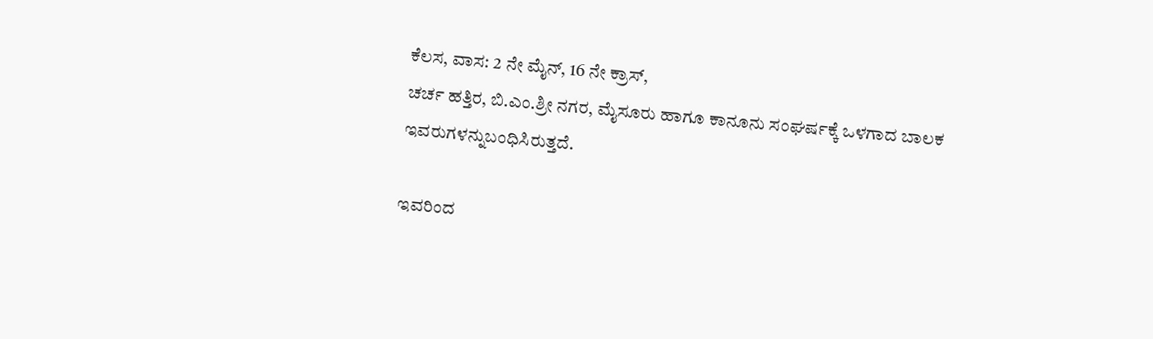ಕೆಲಸ, ವಾಸ: 2 ನೇ ಮೈನ್, 16 ನೇ ಕ್ರಾಸ್,
ಚರ್ಚ ಹತ್ತಿರ, ಬಿ.ಎಂ.ಶ್ರೀ ನಗರ, ಮೈಸೂರು ಹಾಗೂ ಕಾನೂನು ಸಂಘರ್ಷಕ್ಕೆ ಒಳಗಾದ ಬಾಲಕ ಇವರುಗಳನ್ನುಬಂಧಿಸಿರುತ್ತದೆ.

ಇವರಿಂದ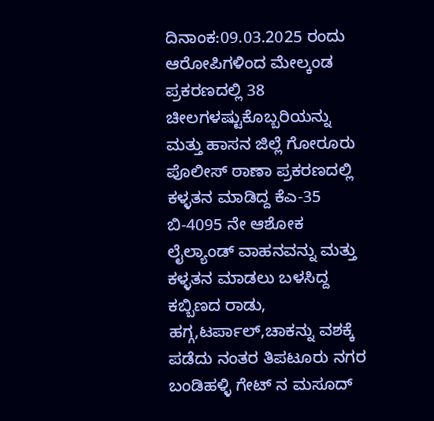ದಿನಾಂಕ:09.03.2025 ರಂದು ಆರೋಪಿಗಳಿಂದ ಮೇಲ್ಕಂಡ ಪ್ರಕರಣದಲ್ಲಿ 38 ಚೀಲಗಳಷ್ಟುಕೊಬ್ಬರಿಯನ್ನು ಮತ್ತು ಹಾಸನ ಜಿಲ್ಲೆ ಗೋರೂರು ಪೊಲೀಸ್ ಠಾಣಾ ಪ್ರಕರಣದಲ್ಲಿ ಕಳ್ಳತನ ಮಾಡಿದ್ದ ಕೆಎ-35 ಬಿ-4095 ನೇ ಆಶೋಕ ಲೈಲ್ಯಾಂಡ್ ವಾಹನವನ್ನು ಮತ್ತು ಕಳ್ಳತನ ಮಾಡಲು ಬಳಸಿದ್ದ ಕಬ್ಬಿಣದ ರಾಡು, ಹಗ್ಗ,ಟರ್ಪಾಲ್,ಚಾಕನ್ನು ವಶಕ್ಕೆ ಪಡೆದು ನಂತರ ತಿಪಟೂರು ನಗರ ಬಂಡಿಹಳ್ಳಿ ಗೇಟ್ ನ ಮಸೂದ್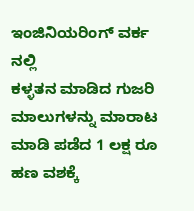ಇಂಜಿನಿಯರಿಂಗ್ ವರ್ಕ ನಲ್ಲಿ
ಕಳ್ಳತನ ಮಾಡಿದ ಗುಜರಿ ಮಾಲುಗಳನ್ನು ಮಾರಾಟ ಮಾಡಿ ಪಡೆದ 1 ಲಕ್ಷ ರೂ ಹಣ ವಶಕ್ಕೆ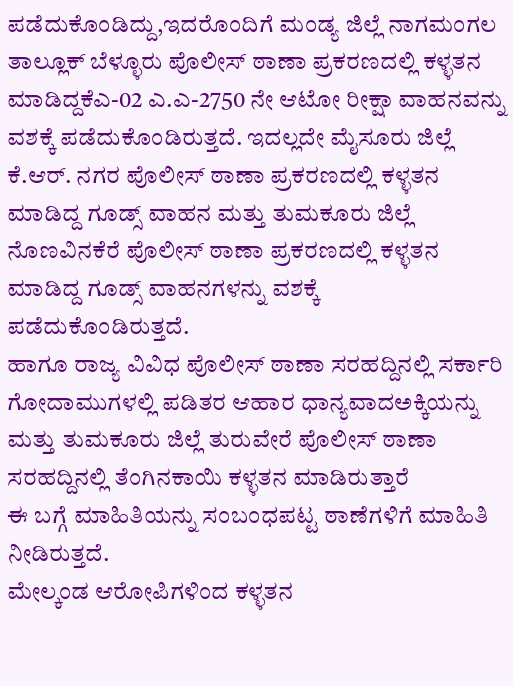ಪಡೆದುಕೊಂಡಿದ್ದು,ಇದರೊಂದಿಗೆ ಮಂಡ್ಯ ಜಿಲ್ಲೆ ನಾಗಮಂಗಲ ತಾಲ್ಲೂಕ್ ಬೆಳ್ಳೂರು ಪೊಲೀಸ್ ಠಾಣಾ ಪ್ರಕರಣದಲ್ಲಿ ಕಳ್ಳತನ ಮಾಡಿದ್ದಕೆಎ-02 ಎ.ಎ-2750 ನೇ ಆಟೋ ರೀಕ್ಷಾ ವಾಹನವನ್ನು ವಶಕ್ಕೆ ಪಡೆದುಕೊಂಡಿರುತ್ತದೆ. ಇದಲ್ಲದೇ ಮೈಸೂರು ಜಿಲ್ಲೆ ಕೆ.ಆರ್. ನಗರ ಪೊಲೀಸ್‌ ಠಾಣಾ ಪ್ರಕರಣದಲ್ಲಿ ಕಳ್ಳತನ ಮಾಡಿದ್ದ ಗೂಡ್ಸ್ ವಾಹನ ಮತ್ತು ತುಮಕೂರು ಜಿಲ್ಲೆ ನೊಣವಿನಕೆರೆ ಪೊಲೀಸ್ ಠಾಣಾ ಪ್ರಕರಣದಲ್ಲಿ ಕಳ್ಳತನ ಮಾಡಿದ್ದ ಗೂಡ್ಸ್ ವಾಹನಗಳನ್ನು ವಶಕ್ಕೆ ಪಡೆದುಕೊಂಡಿರುತ್ತದೆ.
ಹಾಗೂ ರಾಜ್ಯ ವಿವಿಧ ಪೊಲೀಸ್ ಠಾಣಾ ಸರಹದ್ದಿನಲ್ಲಿ ಸರ್ಕಾರಿ ಗೋದಾಮುಗಳಲ್ಲಿ ಪಡಿತರ ಆಹಾರ ಧಾನ್ಯವಾದಅಕ್ಕಿಯನ್ನು ಮತ್ತು ತುಮಕೂರು ಜಿಲ್ಲೆ ತುರುವೇರೆ ಪೊಲೀಸ್ ಠಾಣಾ ಸರಹದ್ದಿನಲ್ಲಿ ತೆಂಗಿನಕಾಯಿ ಕಳ್ಳತನ ಮಾಡಿರುತ್ತಾರೆ
ಈ ಬಗ್ಗೆ ಮಾಹಿತಿಯನ್ನು ಸಂಬಂಧಪಟ್ಟ ಠಾಣೆಗಳಿಗೆ ಮಾಹಿತಿ ನೀಡಿರುತ್ತದೆ.
ಮೇಲ್ಕಂಡ ಆರೋಪಿಗಳಿಂದ ಕಳ್ಳತನ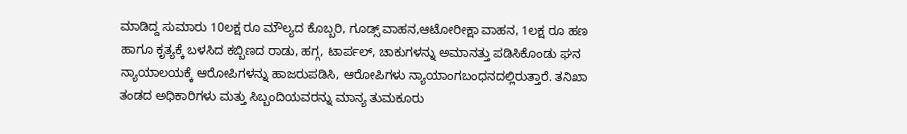ಮಾಡಿದ್ದ ಸುಮಾರು 10ಲಕ್ಷ ರೂ ಮೌಲ್ಯದ ಕೊಬ್ಬರಿ, ಗೂಡ್ಸ್ ವಾಹನ,ಆಟೋರೀಕ್ಷಾ ವಾಹನ, 1ಲಕ್ಷ ರೂ ಹಣ ಹಾಗೂ ಕೃತ್ಯಕ್ಕೆ ಬಳಸಿದ ಕಬ್ಬಿಣದ ರಾಡು, ಹಗ್ಗ, ಟಾರ್ಪಲ್, ಚಾಕುಗಳನ್ನು ಅಮಾನತ್ತು ಪಡಿಸಿಕೊಂಡು ಘನ ನ್ಯಾಯಾಲಯಕ್ಕೆ ಆರೋಪಿಗಳನ್ನು ಹಾಜರುಪಡಿಸಿ, ಆರೋಪಿಗಳು ನ್ಯಾಯಾಂಗಬಂಧನದಲ್ಲಿರುತ್ತಾರೆ. ತನಿಖಾ ತಂಡದ ಅಧಿಕಾರಿಗಳು ಮತ್ತು ಸಿಬ್ಬಂದಿಯವರನ್ನು ಮಾನ್ಯ ತುಮಕೂರು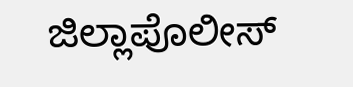ಜಿಲ್ಲಾಪೊಲೀಸ್‌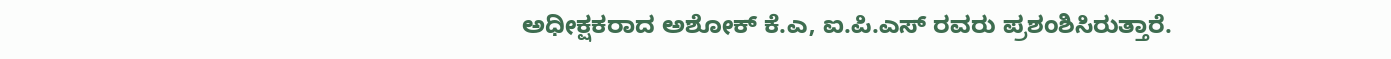ಅಧೀಕ್ಷಕರಾದ ಅಶೋಕ್ ಕೆ.ಎ, ಐ.ಪಿ.ಎಸ್ ರವರು ಪ್ರಶಂಶಿಸಿರುತ್ತಾರೆ.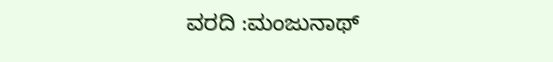ವರದಿ :ಮಂಜುನಾಥ್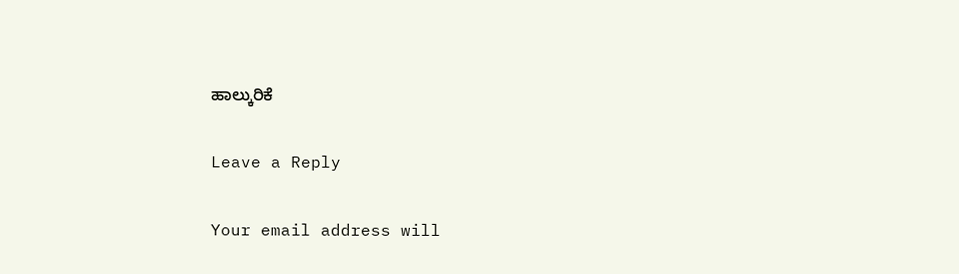ಹಾಲ್ಕುರಿಕೆ

Leave a Reply

Your email address will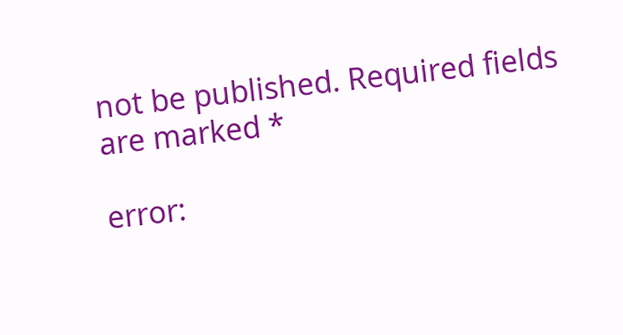not be published. Required fields are marked *

error: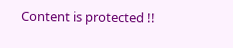Content is protected !!